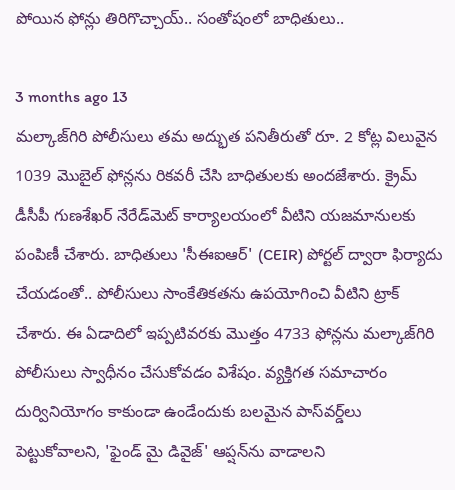పోయిన ఫోన్లు తిరిగొచ్చాయ్.. సంతోషంలో బాధితులు..

3 months ago 13
మల్కాజ్‌గిరి పోలీసులు తమ అద్భుత పనితీరుతో రూ. 2 కోట్ల విలువైన 1039 మొబైల్ ఫోన్లను రికవరీ చేసి బాధితులకు అందజేశారు. క్రైమ్ డీసీపీ గుణశేఖర్ నేరేడ్‌మెట్ కార్యాలయంలో వీటిని యజమానులకు పంపిణీ చేశారు. బాధితులు 'సీఈఐఆర్' (CEIR) పోర్టల్ ద్వారా ఫిర్యాదు చేయడంతో.. పోలీసులు సాంకేతికతను ఉపయోగించి వీటిని ట్రాక్ చేశారు. ఈ ఏడాదిలో ఇప్పటివరకు మొత్తం 4733 ఫోన్లను మల్కాజ్‌గిరి పోలీసులు స్వాధీనం చేసుకోవడం విశేషం. వ్యక్తిగత సమాచారం దుర్వినియోగం కాకుండా ఉండేందుకు బలమైన పాస్‌వర్డ్‌లు పెట్టుకోవాలని, 'ఫైండ్ మై డివైజ్' ఆప్షన్‌ను వాడాలని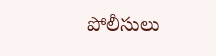పోలీసులు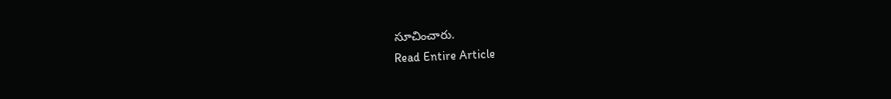సూచించారు.
Read Entire Article